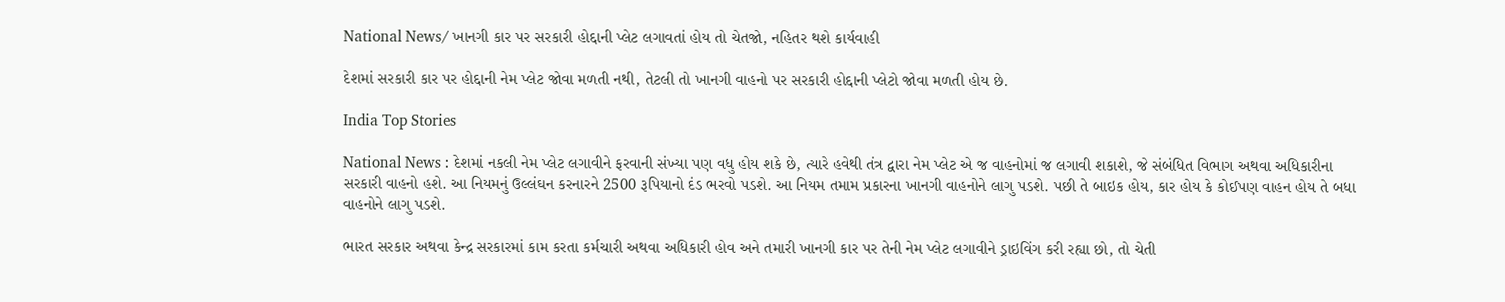National News/ ખાનગી કાર પર સરકારી હોદ્દાની પ્લેટ લગાવતાં હોય તો ચેતજો, નહિતર થશે કાર્યવાહી

દેશમાં સરકારી કાર પર હોદ્દાની નેમ પ્લેટ જોવા મળતી નથી, તેટલી તો ખાનગી વાહનો પર સરકારી હોદ્દાની પ્લેટો જોવા મળતી હોય છે.

India Top Stories

National News : દેશમાં નકલી નેમ પ્લેટ લગાવીને ફરવાની સંખ્યા પણ વધુ હોય શકે છે, ત્યારે હવેથી તંત્ર દ્વારા નેમ પ્લેટ એ જ વાહનોમાં જ લગાવી શકાશે, જે સંબંધિત વિભાગ અથવા અધિકારીના સરકારી વાહનો હશે. આ નિયમનું ઉલ્લંઘન કરનારને 2500 રૂપિયાનો દંડ ભરવો પડશે. આ નિયમ તમામ પ્રકારના ખાનગી વાહનોને લાગુ પડશે. પછી તે બાઇક હોય, કાર હોય કે કોઈપણ વાહન હોય તે બધા વાહનોને લાગુ પડશે.

ભારત સરકાર અથવા કેન્દ્ર સરકારમાં કામ કરતા કર્મચારી અથવા અધિકારી હોવ અને તમારી ખાનગી કાર પર તેની નેમ પ્લેટ લગાવીને ડ્રાઇવિંગ કરી રહ્યા છો, તો ચેતી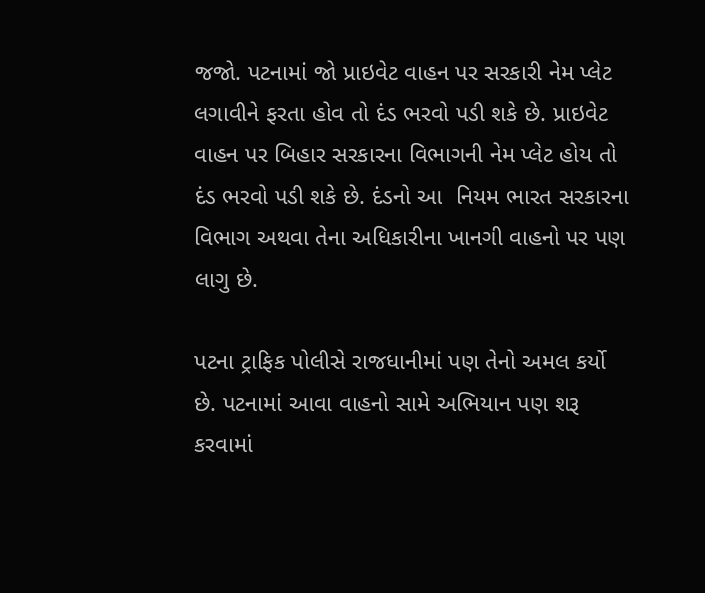જજો. પટનામાં જો પ્રાઇવેટ વાહન પર સરકારી નેમ પ્લેટ લગાવીને ફરતા હોવ તો દંડ ભરવો પડી શકે છે. પ્રાઇવેટ વાહન પર બિહાર સરકારના વિભાગની નેમ પ્લેટ હોય તો દંડ ભરવો પડી શકે છે. દંડનો આ  નિયમ ભારત સરકારના વિભાગ અથવા તેના અધિકારીના ખાનગી વાહનો પર પણ લાગુ છે.

પટના ટ્રાફિક પોલીસે રાજધાનીમાં પણ તેનો અમલ કર્યો છે. પટનામાં આવા વાહનો સામે અભિયાન પણ શરૂ કરવામાં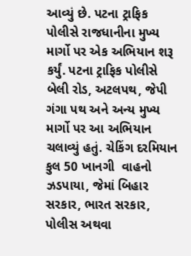આવ્યું છે. પટના ટ્રાફિક પોલીસે રાજધાનીના મુખ્ય માર્ગો પર એક અભિયાન શરૂ કર્યું. પટના ટ્રાફિક પોલીસે બેલી રોડ, અટલપથ, જેપી ગંગા પથ અને અન્ય મુખ્ય માર્ગો પર આ અભિયાન ચલાવ્યું હતું. ચેકિંગ દરમિયાન કુલ 50 ખાનગી  વાહનો ઝડપાયા, જેમાં બિહાર સરકાર, ભારત સરકાર, પોલીસ અથવા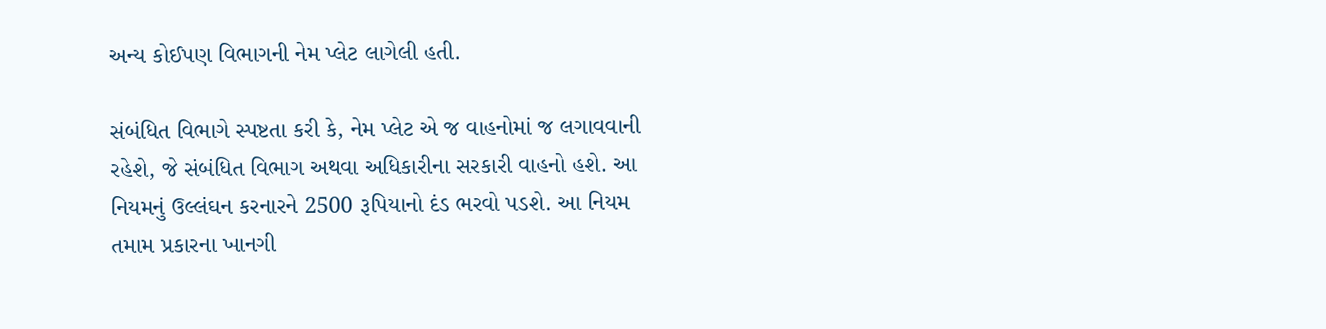અન્ય કોઈપણ વિભાગની નેમ પ્લેટ લાગેલી હતી.

સંબંધિત વિભાગે સ્પષ્ટતા કરી કે, નેમ પ્લેટ એ જ વાહનોમાં જ લગાવવાની રહેશે, જે સંબંધિત વિભાગ અથવા અધિકારીના સરકારી વાહનો હશે. આ નિયમનું ઉલ્લંઘન કરનારને 2500 રૂપિયાનો દંડ ભરવો પડશે. આ નિયમ તમામ પ્રકારના ખાનગી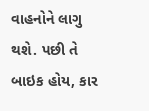વાહનોને લાગુ થશે. પછી તે બાઇક હોય, કાર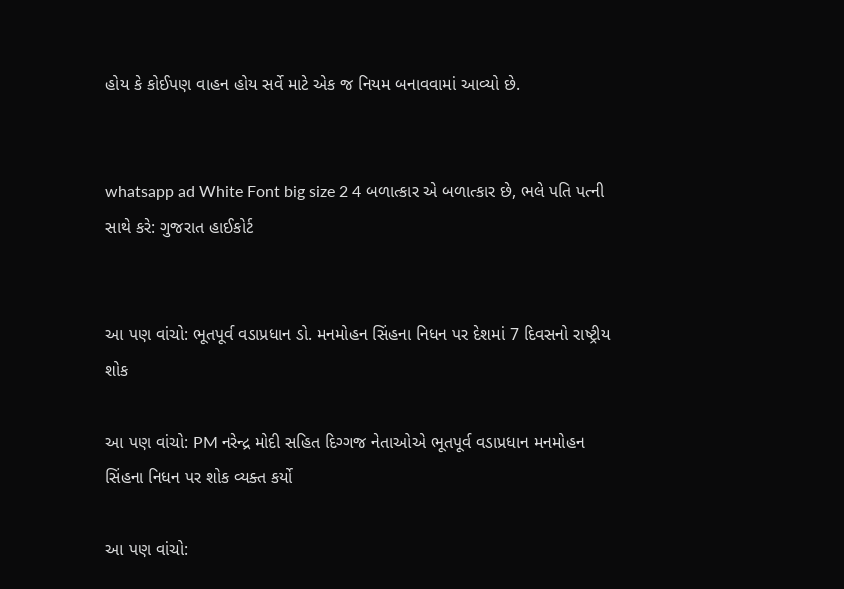હોય કે કોઈપણ વાહન હોય સર્વે માટે એક જ નિયમ બનાવવામાં આવ્યો છે.


whatsapp ad White Font big size 2 4 બળાત્કાર એ બળાત્કાર છે, ભલે પતિ પત્ની સાથે કરે: ગુજરાત હાઈકોર્ટ


આ પણ વાંચો: ભૂતપૂર્વ વડાપ્રધાન ડો. મનમોહન સિંહના નિધન પર દેશમાં 7 દિવસનો રાષ્ટ્રીય શોક

આ પણ વાંચો: PM નરેન્દ્ર મોદી સહિત દિગ્ગજ નેતાઓએ ભૂતપૂર્વ વડાપ્રધાન મનમોહન સિંહના નિધન પર શોક વ્યક્ત કર્યો

આ પણ વાંચો: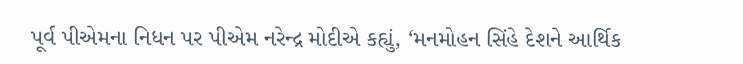પૂર્વ પીએમના નિધન પર પીએમ નરેન્દ્ર મોદીએ કહ્યું, ‘મનમોહન સિંહે દેશને આર્થિક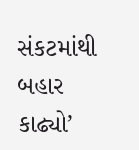સંકટમાંથી બહાર કાઢ્યો’